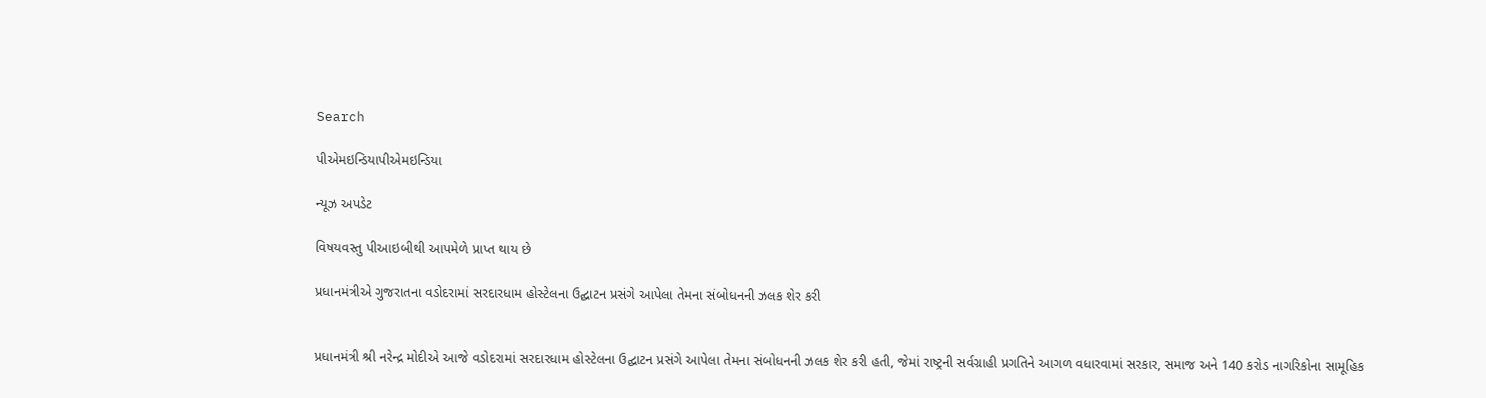Search

પીએમઇન્ડિયાપીએમઇન્ડિયા

ન્યૂઝ અપડેટ

વિષયવસ્તુ પીઆઇબીથી આપમેળે પ્રાપ્ત થાય છે

પ્રધાનમંત્રીએ ગુજરાતના વડોદરામાં સરદારધામ હોસ્ટેલના ઉદ્ઘાટન પ્રસંગે આપેલા તેમના સંબોધનની ઝલક શેર કરી


પ્રધાનમંત્રી શ્રી નરેન્દ્ર મોદીએ આજે વડોદરામાં સરદારધામ હોસ્ટેલના ઉદ્ઘાટન પ્રસંગે આપેલા તેમના સંબોધનની ઝલક શેર કરી હતી, જેમાં રાષ્ટ્રની સર્વગ્રાહી પ્રગતિને આગળ વધારવામાં સરકાર, સમાજ અને 140 કરોડ નાગરિકોના સામૂહિક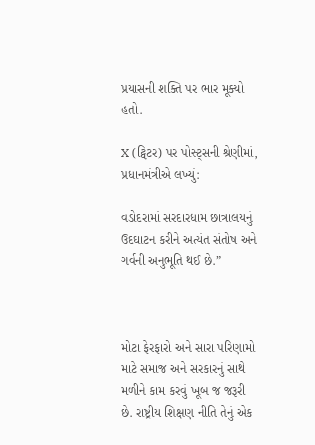પ્રયાસની શક્તિ પર ભાર મૂક્યો હતો.

X (ટ્વિટર) પર પોસ્ટ્સની શ્રેણીમાં, પ્રધાનમંત્રીએ લખ્યું:

વડોદરામાં સરદારધામ છાત્રાલયનું ઉદઘાટન કરીને અત્યંત સંતોષ અને ગર્વની અનુભૂતિ થઈ છે.”



મોટા ફેરફારો અને સારા પરિણામો માટે સમાજ અને સરકારનું સાથે મળીને કામ કરવું ખૂબ જ જરૂરી છે. રાષ્ટ્રીય શિક્ષણ નીતિ તેનું એક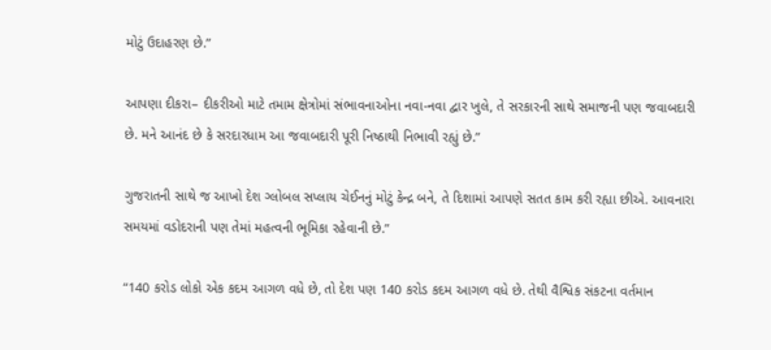મોટું ઉદાહરણ છે.”

આપણા દીકરા– દીકરીઓ માટે તમામ ક્ષેત્રોમાં સંભાવનાઓના નવા-નવા દ્વાર ખુલે, તે સરકારની સાથે સમાજની પણ જવાબદારી છે. મને આનંદ છે કે સરદારધામ આ જવાબદારી પૂરી નિષ્ઠાથી નિભાવી રહ્યું છે.”

ગુજરાતની સાથે જ આખો દેશ ગ્લોબલ સપ્લાય ચેઈનનું મોટું કેન્દ્ર બને, તે દિશામાં આપણે સતત કામ કરી રહ્યા છીએ. આવનારા સમયમાં વડોદરાની પણ તેમાં મહત્વની ભૂમિકા રહેવાની છે.”

“140 કરોડ લોકો એક કદમ આગળ વધે છે, તો દેશ પણ 140 કરોડ કદમ આગળ વધે છે. તેથી વૈશ્વિક સંકટના વર્તમાન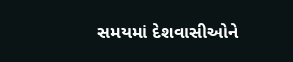સમયમાં દેશવાસીઓને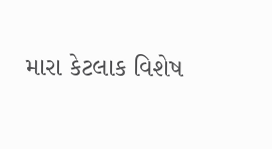મારા કેટલાક વિશેષ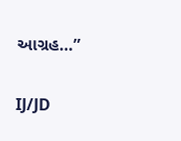આગ્રહ…”

IJ/JD